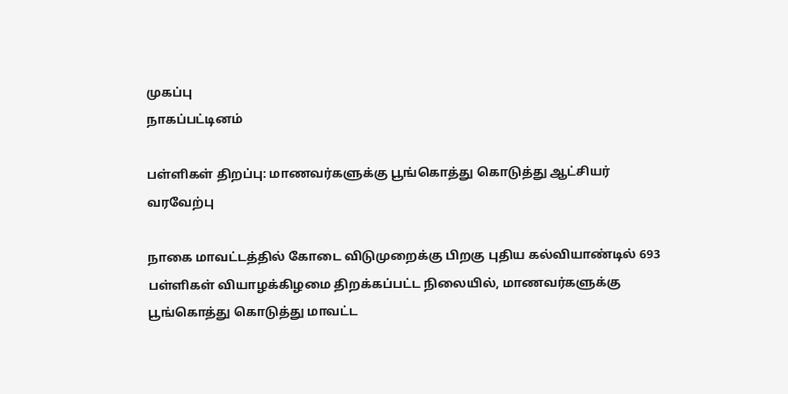முகப்பு
நாகப்பட்டினம்

பள்ளிகள் திறப்பு: மாணவர்களுக்கு பூங்கொத்து கொடுத்து ஆட்சியர் வரவேற்பு

நாகை மாவட்டத்தில் கோடை விடுமுறைக்கு பிறகு புதிய கல்வியாண்டில் 693 பள்ளிகள் வியாழக்கிழமை திறக்கப்பட்ட நிலையில், மாணவர்களுக்கு பூங்கொத்து கொடுத்து மாவட்ட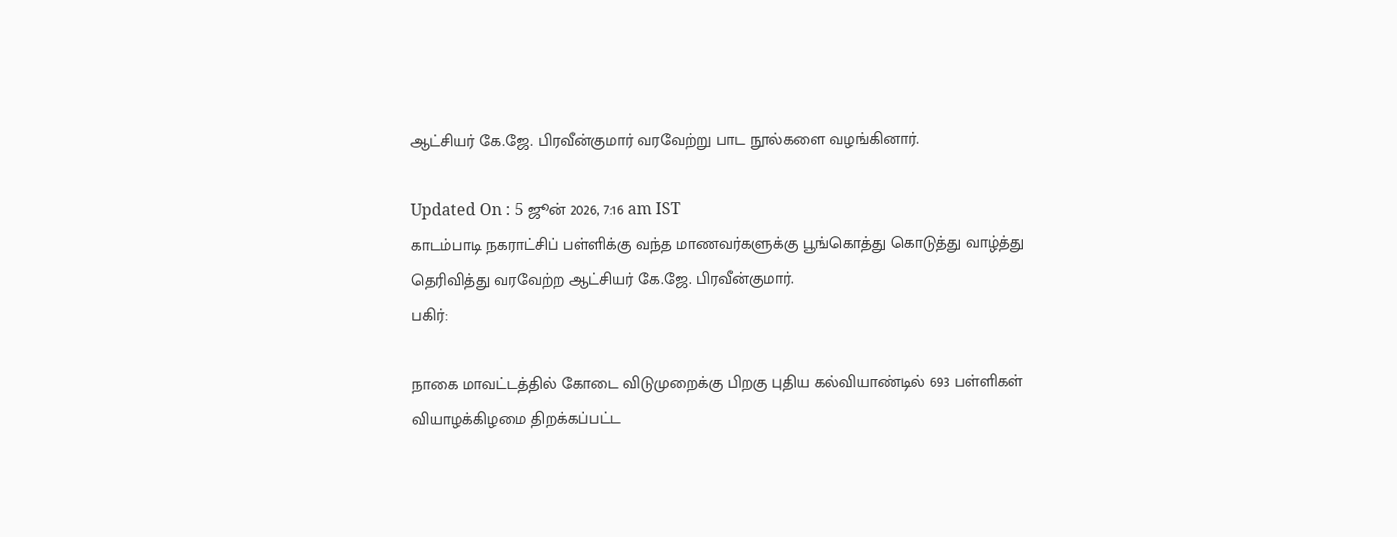ஆட்சியர் கே.ஜே. பிரவீன்குமார் வரவேற்று பாட நூல்களை வழங்கினார்.

Updated On : 5 ஜூன் 2026, 7:16 am IST
காடம்பாடி நகராட்சிப் பள்ளிக்கு வந்த மாணவர்களுக்கு பூங்கொத்து கொடுத்து வாழ்த்து தெரிவித்து வரவேற்ற ஆட்சியர் கே.ஜே. பிரவீன்குமார்.
பகிர்:

நாகை மாவட்டத்தில் கோடை விடுமுறைக்கு பிறகு புதிய கல்வியாண்டில் 693 பள்ளிகள் வியாழக்கிழமை திறக்கப்பட்ட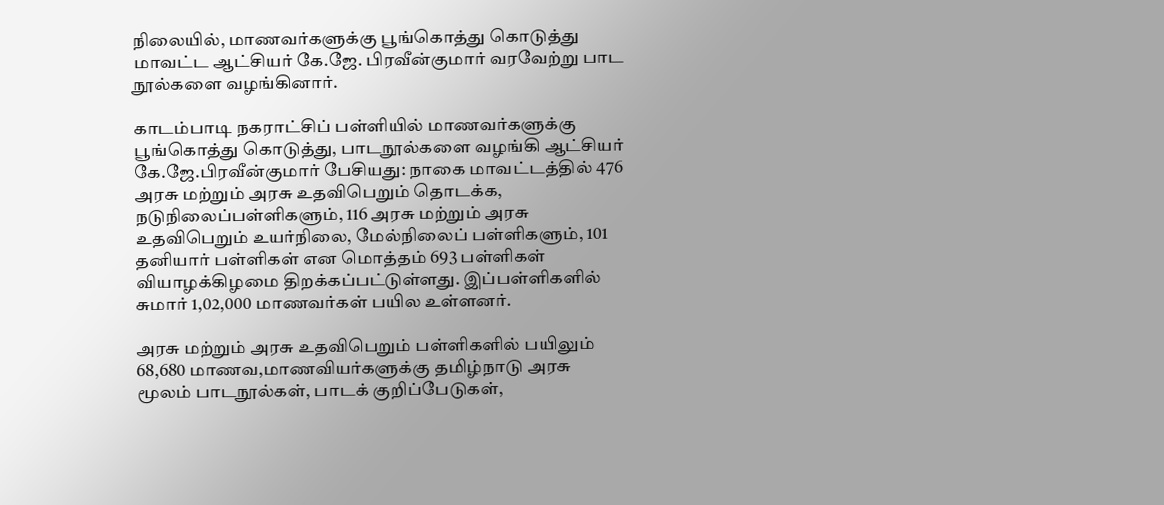நிலையில், மாணவர்களுக்கு பூங்கொத்து கொடுத்து மாவட்ட ஆட்சியர் கே.ஜே. பிரவீன்குமார் வரவேற்று பாட நூல்களை வழங்கினார்.

காடம்பாடி நகராட்சிப் பள்ளியில் மாணவர்களுக்கு பூங்கொத்து கொடுத்து, பாடநூல்களை வழங்கி ஆட்சியர் கே.ஜே.பிரவீன்குமார் பேசியது: நாகை மாவட்டத்தில் 476 அரசு மற்றும் அரசு உதவிபெறும் தொடக்க, நடுநிலைப்பள்ளிகளும், 116 அரசு மற்றும் அரசு உதவிபெறும் உயர்நிலை, மேல்நிலைப் பள்ளிகளும், 101 தனியார் பள்ளிகள் என மொத்தம் 693 பள்ளிகள் வியாழக்கிழமை திறக்கப்பட்டுள்ளது. இப்பள்ளிகளில் சுமார் 1,02,000 மாணவர்கள் பயில உள்ளனர்.

அரசு மற்றும் அரசு உதவிபெறும் பள்ளிகளில் பயிலும் 68,680 மாணவ,மாணவியர்களுக்கு தமிழ்நாடு அரசு மூலம் பாடநூல்கள், பாடக் குறிப்பேடுகள்,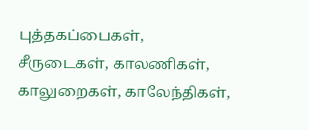புத்தகப்பைகள், சீருடைகள், காலணிகள், காலுறைகள், காலேந்திகள்,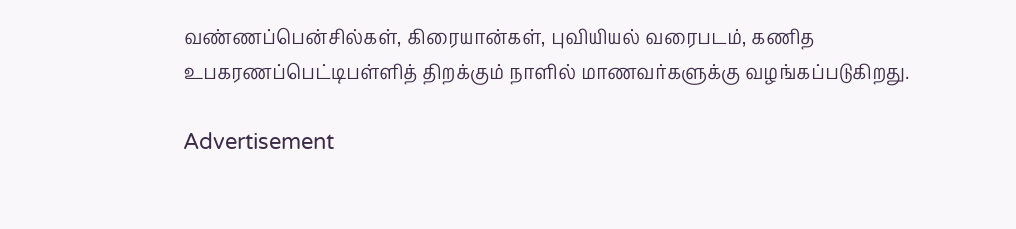வண்ணப்பென்சில்கள், கிரையான்கள், புவியியல் வரைபடம், கணித உபகரணப்பெட்டிபள்ளித் திறக்கும் நாளில் மாணவர்களுக்கு வழங்கப்படுகிறது.

Advertisement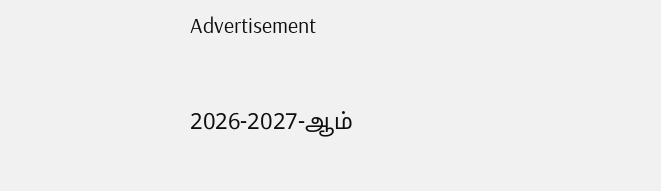Advertisement

2026-2027-ஆம்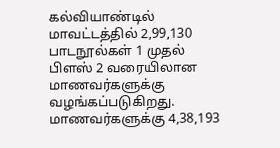கல்வியாண்டில் மாவட்டத்தில் 2,99,130 பாடநூல்கள் 1 முதல் பிளஸ் 2 வரையிலான மாணவர்களுக்கு வழங்கப்படுகிறது. மாணவர்களுக்கு 4,38,193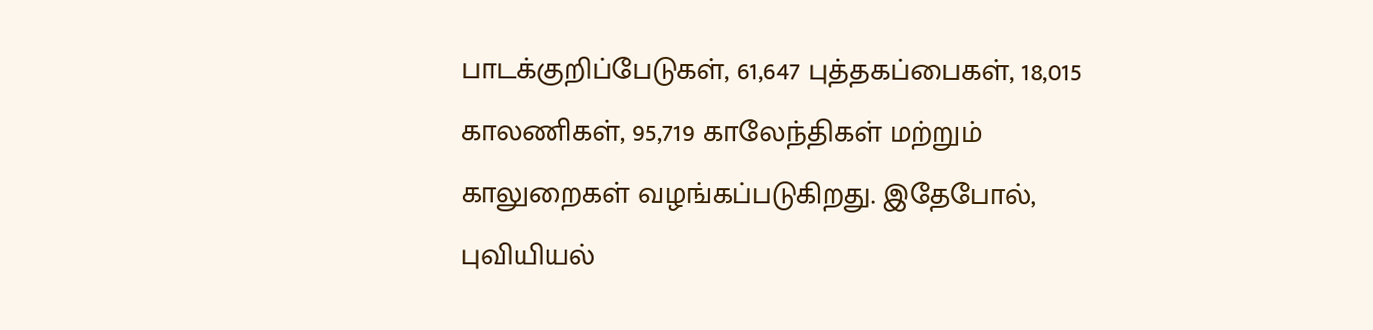பாடக்குறிப்பேடுகள், 61,647 புத்தகப்பைகள், 18,015 காலணிகள், 95,719 காலேந்திகள் மற்றும் காலுறைகள் வழங்கப்படுகிறது. இதேபோல், புவியியல்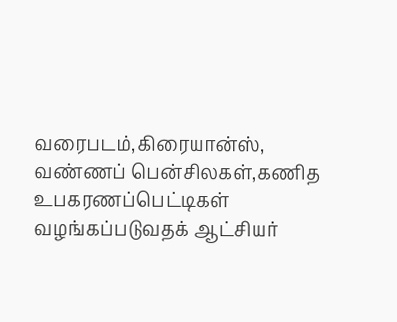வரைபடம்,கிரையான்ஸ், வண்ணப் பென்சிலகள்,கணித உபகரணப்பெட்டிகள் வழங்கப்படுவதக் ஆட்சியர்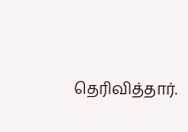தெரிவித்தார்.